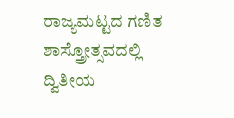ರಾಜ್ಯಮಟ್ಟದ ಗಣಿತ ಶಾಸ್ತ್ರೋತ್ಸವದಲ್ಲಿ ದ್ವಿತೀಯ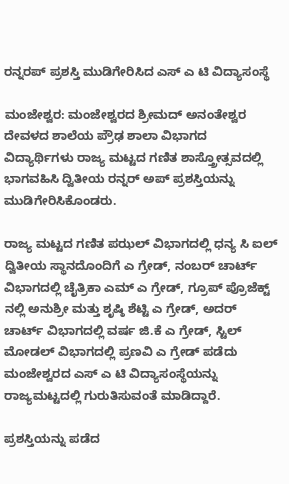ರನ್ನರಪ್ ಪ್ರಶಸ್ತಿ ಮುಡಿಗೇರಿಸಿದ ಎಸ್ ಎ ಟಿ ವಿದ್ಯಾಸಂಸ್ಥೆ

ಮಂಜೇಶ್ವರ: ಮಂಜೇಶ್ವರದ ಶ್ರೀಮದ್ ಅನಂತೇಶ್ವರ ದೇವಳದ ಶಾಲೆಯ ಪ್ರೌಢ ಶಾಲಾ‌ ವಿಭಾಗದ ವಿದ್ಯಾರ್ಥಿಗಳು ರಾಜ್ಯ ಮಟ್ಟದ ಗಣಿತ ಶಾಸ್ತ್ರೋತ್ಸವದಲ್ಲಿ ಭಾಗವಹಿಸಿ ದ್ವಿತೀಯ ರನ್ನರ್ ಅಪ್ ಪ್ರಶಸ್ತಿಯನ್ನು ಮುಡಿಗೇರಿಸಿಕೊಂಡರು.

ರಾಜ್ಯ ಮಟ್ಟದ ಗಣಿತ ಪಝಲ್ ವಿಭಾಗದಲ್ಲಿ ಧನ್ಯ ಸಿ ಐಲ್ ದ್ವಿತೀಯ ಸ್ಥಾನದೊಂದಿಗೆ ಎ ಗ್ರೇಡ್, ನಂಬರ್ ಚಾರ್ಟ್ ವಿಭಾಗದಲ್ಲಿ ಚೈತ್ರಿಕಾ ಎಮ್ ಎ ಗ್ರೇಡ್, ಗ್ರೂಪ್ ಪ್ರೊಜೆಕ್ಟ್ ನಲ್ಲಿ ಅನುಶ್ರೀ ಮತ್ತು ಶೃಷ್ಠಿ ಶೆಟ್ಟಿ ಎ ಗ್ರೇಡ್, ಅದರ್ ಚಾರ್ಟ್ ವಿಭಾಗದಲ್ಲಿ ವರ್ಷ ಜಿ.ಕೆ ಎ ಗ್ರೇಡ್, ಸ್ಟಿಲ್ ಮೋಡಲ್ ವಿಭಾಗದಲ್ಲಿ ಪ್ರಣವಿ ಎ ಗ್ರೇಡ್ ಪಡೆದು ಮಂಜೇಶ್ವರದ ಎಸ್ ಎ ಟಿ ವಿದ್ಯಾಸಂಸ್ಥೆಯನ್ನು ರಾಜ್ಯಮಟ್ಟದಲ್ಲಿ ಗುರುತಿಸುವಂತೆ ಮಾಡಿದ್ದಾರೆ.

ಪ್ರಶಸ್ತಿಯನ್ನು ಪಡೆದ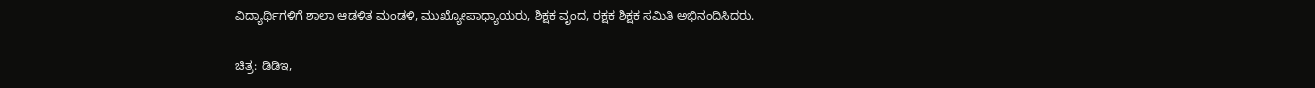ವಿದ್ಯಾರ್ಥಿಗಳಿಗೆ ಶಾಲಾ ಆಡಳಿತ ಮಂಡಳಿ, ಮುಖ್ಯೋಪಾಧ್ಯಾಯರು, ಶಿಕ್ಷಕ ವೃಂದ, ರಕ್ಷಕ ಶಿಕ್ಷಕ‌ ಸಮಿತಿ ಅಭಿನಂದಿಸಿದರು.

ಚಿತ್ರ: ಡಿಡಿಇ,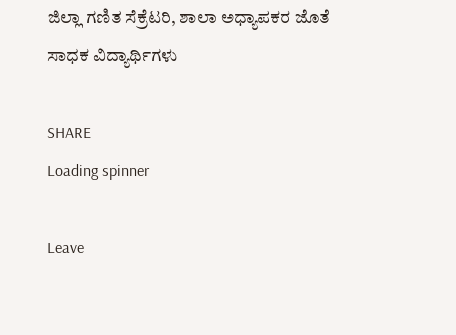ಜಿಲ್ಲಾ ಗಣಿತ ಸೆಕ್ರೆಟರಿ, ಶಾಲಾ ಅಧ್ಯಾಪಕರ ಜೊತೆ ಸಾಧಕ ವಿದ್ಯಾರ್ಥಿಗಳು

SHARE
Loading spinner

Leave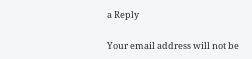a Reply

Your email address will not be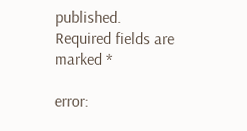published. Required fields are marked *

error: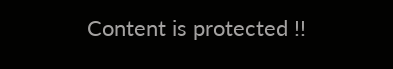Content is protected !!